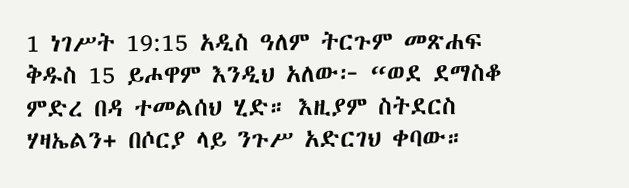1 ነገሥት 19:15 አዲስ ዓለም ትርጉም መጽሐፍ ቅዱስ 15 ይሖዋም እንዲህ አለው፦ “ወደ ደማስቆ ምድረ በዳ ተመልሰህ ሂድ። እዚያም ስትደርስ ሃዛኤልን+ በሶርያ ላይ ንጉሥ አድርገህ ቀባው።